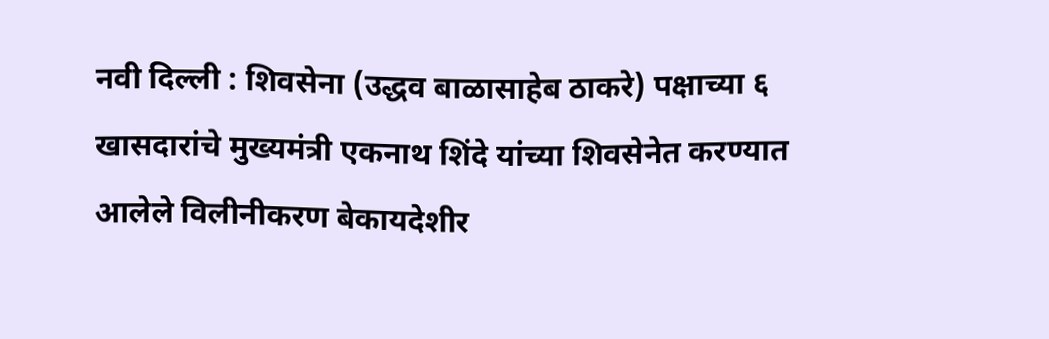नवी दिल्ली : शिवसेना (उद्धव बाळासाहेब ठाकरे) पक्षाच्या ६ खासदारांचे मुख्यमंत्री एकनाथ शिंदे यांच्या शिवसेनेत करण्यात आलेले विलीनीकरण बेकायदेशीर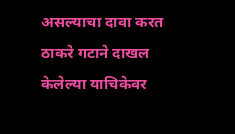असल्याचा दावा करत ठाकरे गटाने दाखल केलेल्या याचिकेवर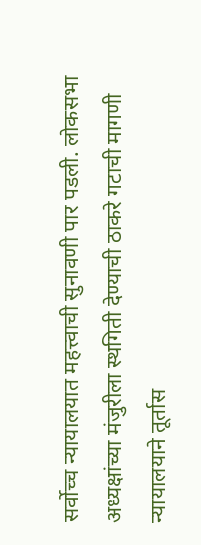सर्वोच्च न्यायालयात महत्त्वाची सुनावणी पार पडली. लोकसभा अध्यक्षांच्या मंजुरीला स्थगिती देण्याची ठाकरे गटाची मागणी न्यायालयाने तूर्तास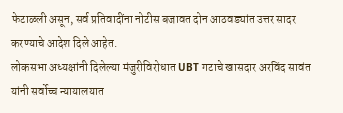फेटाळली असून, सर्व प्रतिवादींना नोटीस बजावत दोन आठवड्यांत उत्तर सादर करण्याचे आदेश दिले आहेत.
लोकसभा अध्यक्षांनी दिलेल्या मंजुरीविरोधात UBT गटाचे खासदार अरविंद सावंत यांनी सर्वोच्च न्यायालयात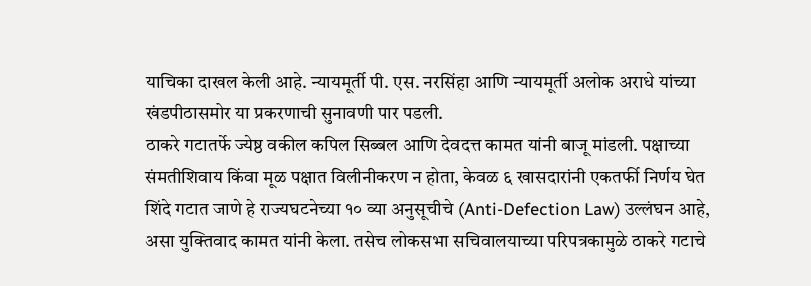याचिका दाखल केली आहे. न्यायमूर्ती पी. एस. नरसिंहा आणि न्यायमूर्ती अलोक अराधे यांच्या खंडपीठासमोर या प्रकरणाची सुनावणी पार पडली.
ठाकरे गटातर्फे ज्येष्ठ वकील कपिल सिब्बल आणि देवदत्त कामत यांनी बाजू मांडली. पक्षाच्या संमतीशिवाय किंवा मूळ पक्षात विलीनीकरण न होता, केवळ ६ खासदारांनी एकतर्फी निर्णय घेत शिंदे गटात जाणे हे राज्यघटनेच्या १० व्या अनुसूचीचे (Anti-Defection Law) उल्लंघन आहे, असा युक्तिवाद कामत यांनी केला. तसेच लोकसभा सचिवालयाच्या परिपत्रकामुळे ठाकरे गटाचे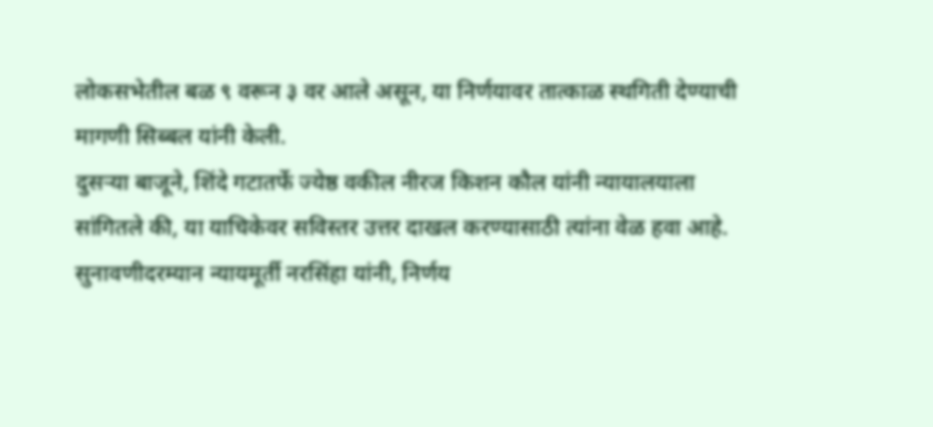लोकसभेतील बळ ९ वरून ३ वर आले असून, या निर्णयावर तात्काळ स्थगिती देण्याची मागणी सिब्बल यांनी केली.
दुसऱ्या बाजूने, शिंदे गटातर्फे ज्येष्ठ वकील नीरज किशन कौल यांनी न्यायालयाला सांगितले की, या याचिकेवर सविस्तर उत्तर दाखल करण्यासाठी त्यांना वेळ हवा आहे. सुनावणीदरम्यान न्यायमूर्ती नरसिंहा यांनी, निर्णय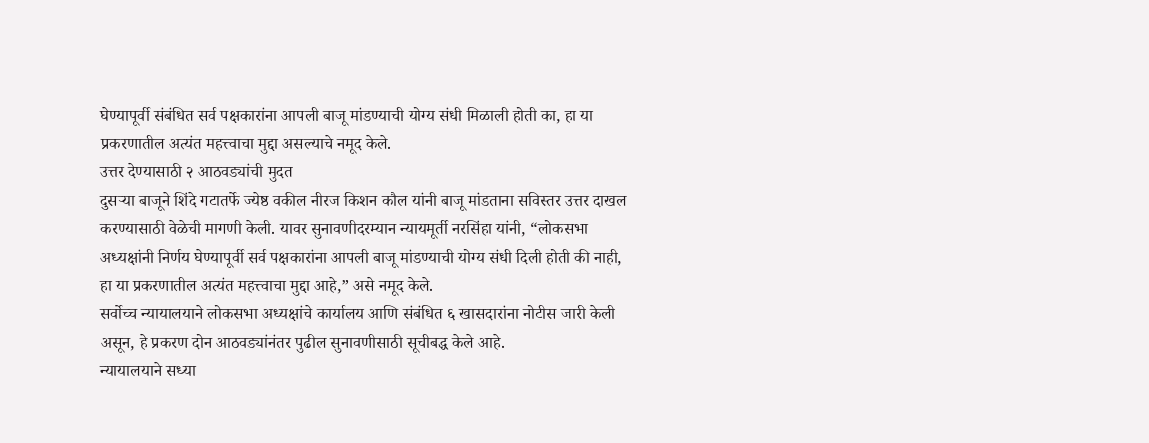घेण्यापूर्वी संबंधित सर्व पक्षकारांना आपली बाजू मांडण्याची योग्य संधी मिळाली होती का, हा या प्रकरणातील अत्यंत महत्त्वाचा मुद्दा असल्याचे नमूद केले.
उत्तर देण्यासाठी २ आठवड्यांची मुदत
दुसऱ्या बाजूने शिंदे गटातर्फे ज्येष्ठ वकील नीरज किशन कौल यांनी बाजू मांडताना सविस्तर उत्तर दाखल करण्यासाठी वेळेची मागणी केली. यावर सुनावणीदरम्यान न्यायमूर्ती नरसिंहा यांनी, “लोकसभा अध्यक्षांनी निर्णय घेण्यापूर्वी सर्व पक्षकारांना आपली बाजू मांडण्याची योग्य संधी दिली होती की नाही, हा या प्रकरणातील अत्यंत महत्त्वाचा मुद्दा आहे,” असे नमूद केले.
सर्वोच्च न्यायालयाने लोकसभा अध्यक्षांचे कार्यालय आणि संबंधित ६ खासदारांना नोटीस जारी केली असून, हे प्रकरण दोन आठवड्यांनंतर पुढील सुनावणीसाठी सूचीबद्ध केले आहे.
न्यायालयाने सध्या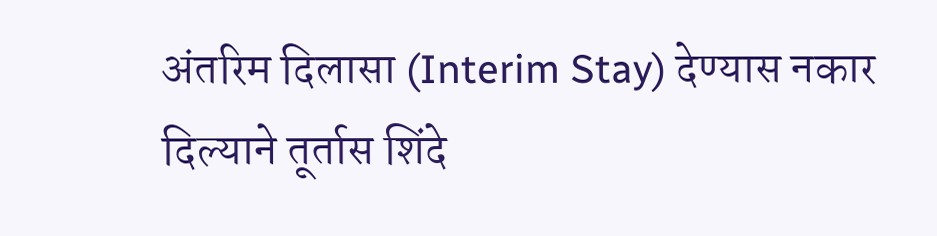अंतरिम दिलासा (Interim Stay) देण्यास नकार दिल्याने तूर्तास शिंदे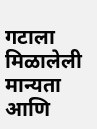गटाला मिळालेली मान्यता आणि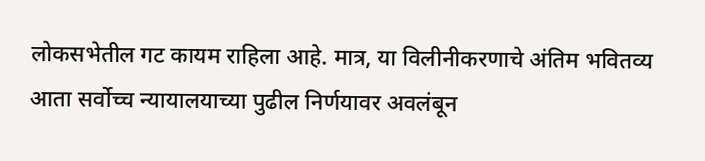लोकसभेतील गट कायम राहिला आहे. मात्र, या विलीनीकरणाचे अंतिम भवितव्य आता सर्वोच्च न्यायालयाच्या पुढील निर्णयावर अवलंबून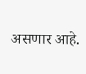असणार आहे.